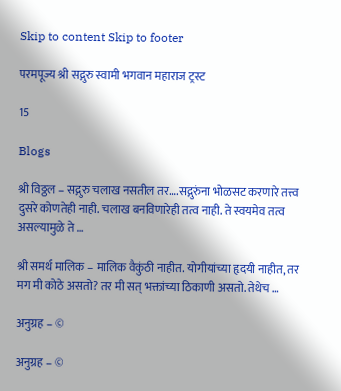Skip to content Skip to footer

परमपूज्य श्री सद्गुरु स्वामी भगवान महाराज ट्रस्ट

15

Blogs

श्री विठ्ठल – सद्गुरु चलाख नसतील तर….सद्गुरुंना भोळसट करणारे तत्त्व दुसरे कोणतेही नाही. चलाख बनविणारेही तत्व नाही. ते स्वयमेव तत्व असल्यामुळे ते …

श्री समर्थ मालिक – मालिक वैकुंठी नाहीत. योगीयांच्या हृदयी नाहीत, तर मग मी कोठे असतो? तर मी सत् भक्तांच्या ठिकाणी असतो. तेथेच …

अनुग्रह – ©

अनुग्रह – ©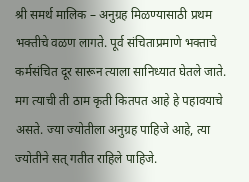श्री समर्थ मालिक – अनुग्रह मिळण्यासाठी प्रथम भक्तीचे वळण लागते. पूर्व संचिताप्रमाणे भक्ताचे कर्मसंचित दूर सारून त्याला सानिध्यात घेतले जाते. मग त्याची ती ठाम कृती कितपत आहे हे पहावयाचे असते. ज्या ज्योतीला अनुग्रह पाहिजे आहे, त्या ज्योतीने सत् गतीत राहिले पाहिजे.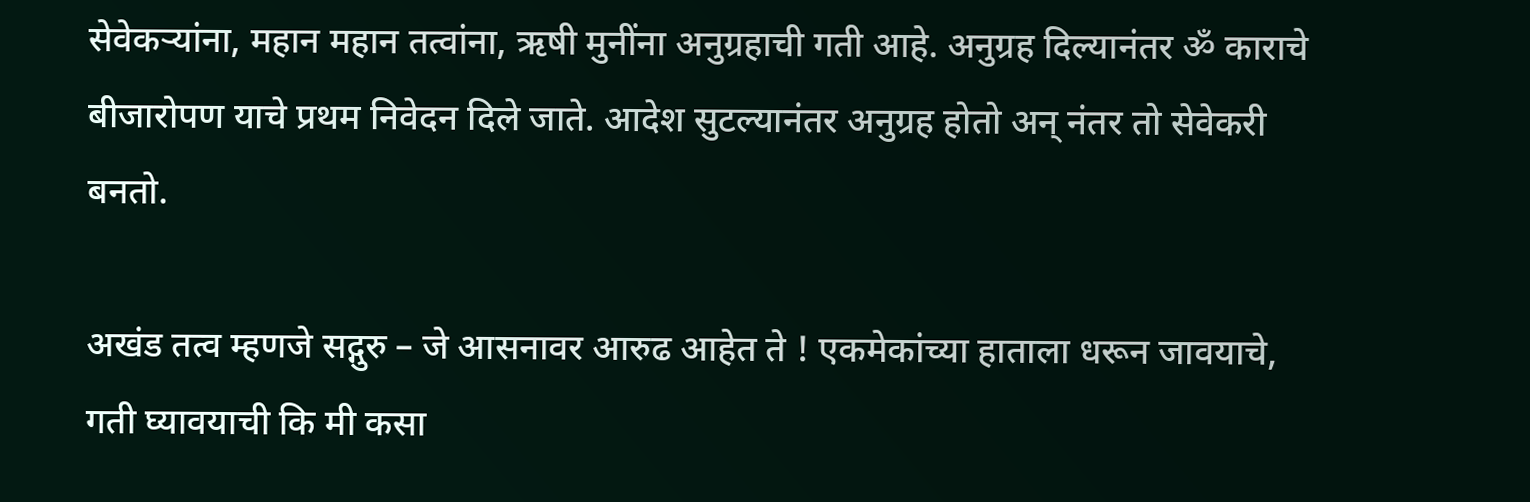सेवेकर्‍यांना, महान महान तत्वांना, ऋषी मुनींना अनुग्रहाची गती आहे. अनुग्रह दिल्यानंतर ॐ काराचे बीजारोपण याचे प्रथम निवेदन दिले जाते. आदेश सुटल्यानंतर अनुग्रह होतो अन् नंतर तो सेवेकरी बनतो.

अखंड तत्व म्हणजे सद्गुरु – जे आसनावर आरुढ आहेत ते ! एकमेकांच्या हाताला धरून जावयाचे, गती घ्यावयाची कि मी कसा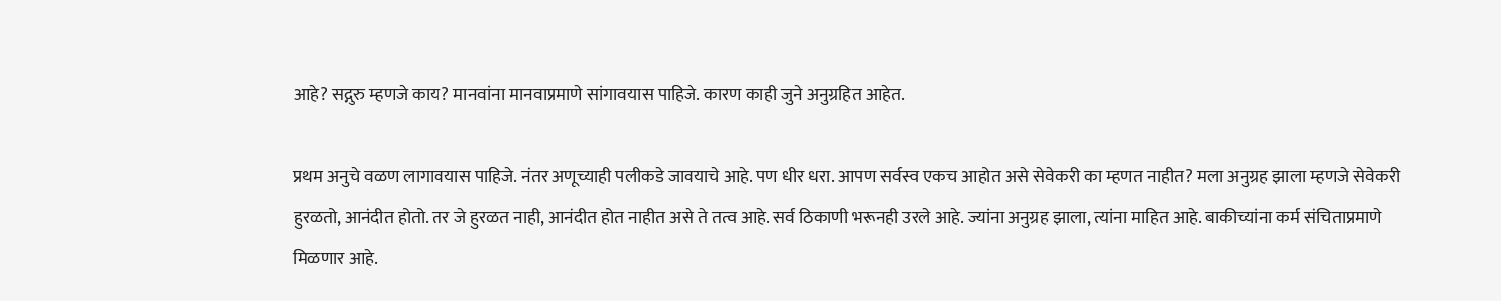आहे? सद्गुरु म्हणजे काय? मानवांना मानवाप्रमाणे सांगावयास पाहिजे. कारण काही जुने अनुग्रहित आहेत.

प्रथम अनुचे वळण लागावयास पाहिजे. नंतर अणूच्याही पलीकडे जावयाचे आहे. पण धीर धरा. आपण सर्वस्व एकच आहोत असे सेवेकरी का म्हणत नाहीत? मला अनुग्रह झाला म्हणजे सेवेकरी हुरळतो, आनंदीत होतो. तर जे हुरळत नाही, आनंदीत होत नाहीत असे ते तत्व आहे. सर्व ठिकाणी भरूनही उरले आहे. ज्यांना अनुग्रह झाला, त्यांना माहित आहे. बाकीच्यांना कर्म संचिताप्रमाणे मिळणार आहे.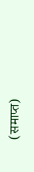(समाप्त)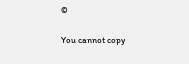©

You cannot copy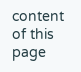content of this page